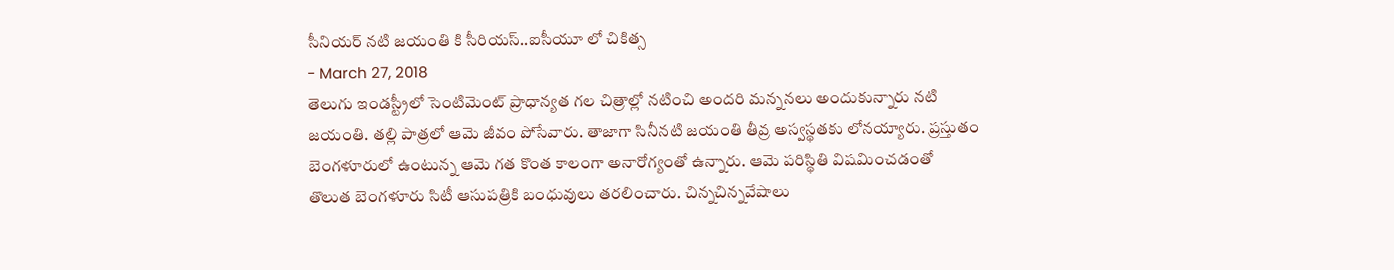సీనియర్ నటి జయంతి కి సీరియస్..ఐసీయూ లో చికిత్స
- March 27, 2018
తెలుగు ఇండస్ట్రీలో సెంటిమెంట్ ప్రాధాన్యత గల చిత్రాల్లో నటించి అందరి మన్ననలు అందుకున్నారు నటి జయంతి. తల్లి పాత్రలో ఆమె జీవం పోసేవారు. తాజాగా సినీనటి జయంతి తీవ్ర అస్వస్థతకు లోనయ్యారు. ప్రస్తుతం బెంగళూరులో ఉంటున్న ఆమె గత కొంత కాలంగా అనారోగ్యంతో ఉన్నారు. ఆమె పరిస్థితి విషమించడంతో తొలుత బెంగళూరు సిటీ ఆసుపత్రికి బంధువులు తరలించారు. చిన్నచిన్నవేషాలు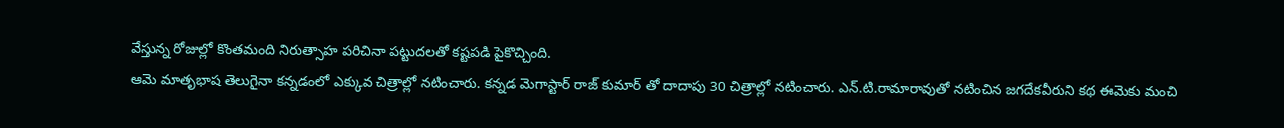వేస్తున్న రోజుల్లో కొంతమంది నిరుత్సాహ పరిచినా పట్టుదలతో కష్టపడి పైకొచ్చింది.
ఆమె మాతృభాష తెలుగైనా కన్నడంలో ఎక్కువ చిత్రాల్లో నటించారు. కన్నడ మెగాస్టార్ రాజ్ కుమార్ తో దాదాపు 30 చిత్రాల్లో నటించారు. ఎన్.టి.రామారావుతో నటించిన జగదేకవీరుని కథ ఈమెకు మంచి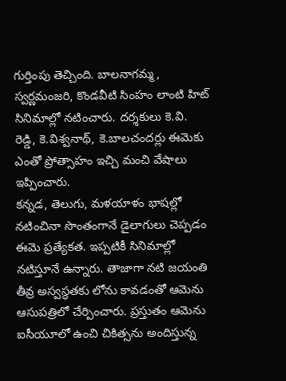గుర్తింపు తెచ్చింది. బాలనాగమ్మ, స్వర్ణమంజరి, కొండవీటి సింహం లాంటి హిట్ సినిమాల్లో నటించారు. దర్శకులు కె.వి. రెడ్డి, కె.విశ్వనాథ్, కె.బాలచందర్లు ఈమెకు ఎంతో ప్రోత్సాహం ఇచ్చి మంచి వేషాలు ఇప్పించారు.
కన్నడ, తెలుగు, మళయాళం భాషల్లో నటించినా సొంతంగానే డైలాగులు చెప్పడం ఈమె ప్రత్యేకత. ఇప్పటికీ సినిమాల్లో నటిస్తూనే ఉన్నారు. తాజాగా నటి జయంతి తీవ్ర అస్వస్థతకు లోను కావడంతో ఆమెను ఆసుపత్రిలో చేర్పించారు. ప్రస్తుతం ఆమెను ఐసీయూలో ఉంచి చికిత్సను అందిస్తున్న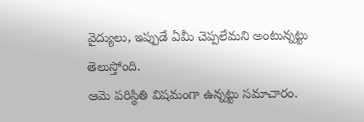వైద్యులు, ఇప్పుడే ఏమీ చెప్పలేమని అంటున్నట్టు తెలుస్తోంది.
ఆమె పరిస్థితి విషమంగా ఉన్నట్టు సమాచారం.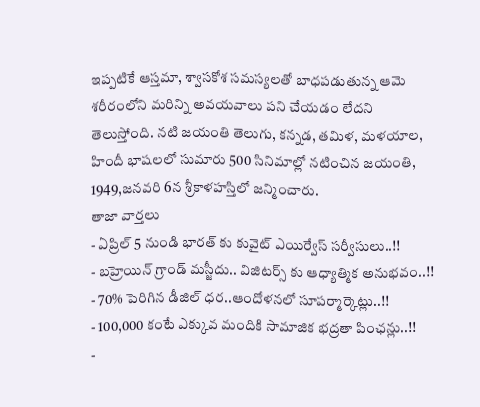ఇప్పటికే ఆస్తమా, శ్వాసకోశ సమస్యలతో బాధపడుతున్న ఆమె శరీరంలోని మరిన్ని అవయవాలు పని చేయడం లేదని తెలుస్తోంది. నటి జయంతి తెలుగు, కన్నడ, తమిళ, మళయాల, హిందీ భాషలలో సుమారు 500 సినిమాల్లో నటించిన జయంతి, 1949,జనవరి 6న శ్రీకాళహస్తిలో జన్మించారు.
తాజా వార్తలు
- ఏప్రిల్ 5 నుండి భారత్ కు కువైట్ ఎయిర్వేస్ సర్వీసులు..!!
- బహ్రెయిన్ గ్రాండ్ మస్జీదు.. విజిటర్స్ కు ఆధ్యాత్మిక అనుభవం..!!
- 70% పెరిగిన డీజిల్ ధర..ఆందోళనలో సూపర్మార్కెట్లు..!!
- 100,000 కంటే ఎక్కువ మందికి సామాజిక భద్రతా పింఛన్లు..!!
-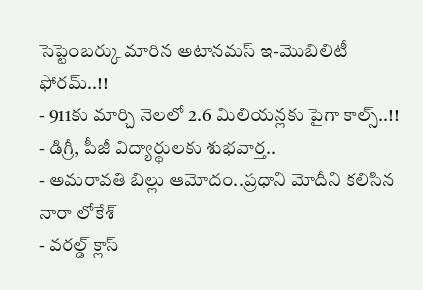సెప్టెంబర్కు మారిన అటానమస్ ఇ-మొబిలిటీ ఫోరమ్..!!
- 911కు మార్చి నెలలో 2.6 మిలియన్లకు పైగా కాల్స్..!!
- డిగ్రీ, పీజీ విద్యార్థులకు శుభవార్త..
- అమరావతి బిల్లు ఆమోదం..ప్రధాని మోదీని కలిసిన నారా లోకేశ్
- వరల్డ్ క్లాస్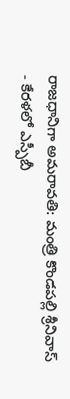రాజధానిగా అమరావతి: మంత్రి కొండపల్లి శ్రీనివాస్
- కేరళలో ఎస్పీబీ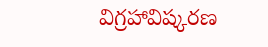విగ్రహావిష్కరణ